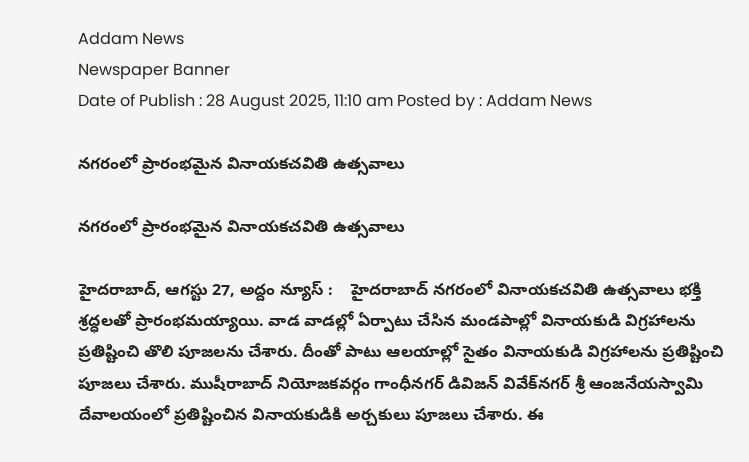Addam News
Newspaper Banner
Date of Publish : 28 August 2025, 11:10 am Posted by : Addam News

న‌గ‌రంలో ప్రారంభ‌మైన వినాయ‌క‌చ‌వితి ఉత్స‌వాలు

న‌గ‌రంలో ప్రారంభ‌మైన వినాయ‌క‌చ‌వితి ఉత్స‌వాలు

హైదరాబాద్, ఆగ‌స్టు 27, అద్దం న్యూస్ :    హైద‌రాబాద్ న‌గ‌రంలో వినాయ‌క‌చ‌వితి ఉత్స‌వాలు భ‌క్తి శ్ర‌ద్ధ‌ల‌తో ప్రారంభ‌మ‌య్యాయి. వాడ వాడ‌ల్లో ఏర్పాటు చేసిన మండ‌పాల్లో వినాయ‌కుడి విగ్ర‌హాల‌ను ప్ర‌తిష్టించి తొలి పూజ‌ల‌ను చేశారు. దీంతో పాటు ఆల‌యాల్లో సైతం వినాయ‌కుడి విగ్ర‌హాల‌ను ప్ర‌తిష్టించి పూజ‌లు చేశారు. ముషీరాబాద్ నియోజ‌క‌వ‌ర్గం గాంధీన‌గ‌ర్ డివిజ‌న్ వివేక్‌న‌గ‌ర్ శ్రీ ఆంజ‌నేయ‌స్వామి దేవాల‌యంలో ప్ర‌తిష్టించిన వినాయ‌కుడికి అర్చ‌కులు పూజ‌లు చేశారు. ఈ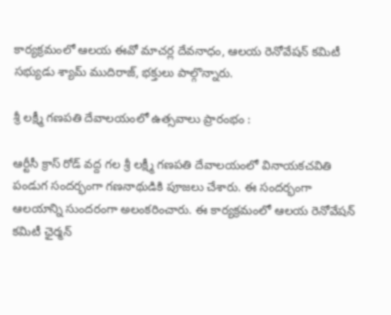కార్య‌క్ర‌మంలో ఆల‌య ఈవో మాచ‌ర్ల దేవ‌నాధం, ఆల‌య రెనోవేష‌న్ క‌మిటీ స‌భ్యుడు శ్యామ్ ముదిరాజ్‌, భ‌క్తులు పాల్గొన్నారు.

శ్రీ ల‌క్ష్మీ గ‌ణ‌ప‌తి దేవాల‌యంలో ఉత్స‌వాలు ప్రారంభం :

ఆర్టీసీ క్రాస్ రోడ్ వ‌ద్ద గ‌ల శ్రీ ల‌క్ష్మీ గ‌ణ‌ప‌తి దేవాల‌యంలో వినాయ‌క‌చ‌వితి పండుగ సంద‌ర్భంగా గ‌ణ‌నాథుడికి పూజ‌లు చేశారు. ఈ సంద‌ర్భంగా ఆల‌యాన్ని సుంద‌రంగా అలంక‌రించారు. ఈ కార్య‌క్ర‌మంలో ఆల‌య రెనోవేష‌న్ క‌మిటీ ఛైర్మ‌న్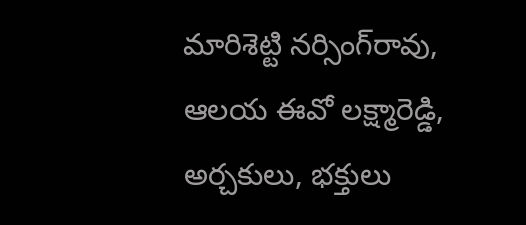మారిశెట్టి న‌ర్సింగ్‌రావు, ఆల‌య ఈవో ల‌క్ష్మారెడ్డి, అర్చ‌కులు, భ‌క్తులు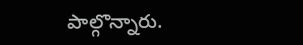పాల్గొన్నారు.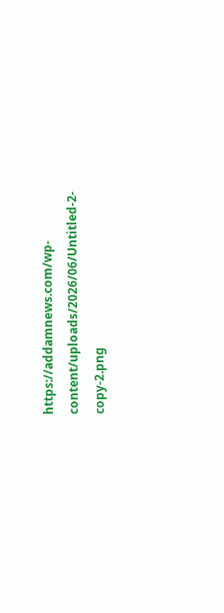https://addamnews.com/wp-content/uploads/2026/06/Untitled-2-copy-2.png